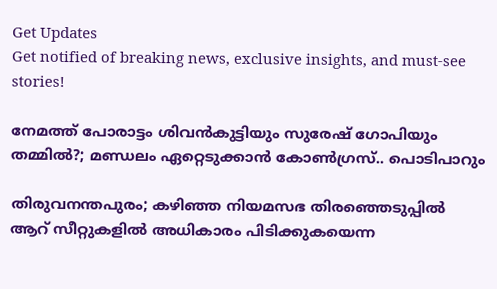Get Updates
Get notified of breaking news, exclusive insights, and must-see stories!

നേമത്ത് പോരാട്ടം ശിവൻകുട്ടിയും സുരേഷ് ഗോപിയും തമ്മിൽ?; മണ്ഡലം ഏറ്റെടുക്കാൻ കോൺഗ്രസ്.. പൊടിപാറും

തിരുവനന്തപുരം; കഴിഞ്ഞ നിയമസഭ തിരഞ്ഞെടുപ്പിൽ ആറ് സീറ്റുകളിൽ അധികാരം പിടിക്കുകയെന്ന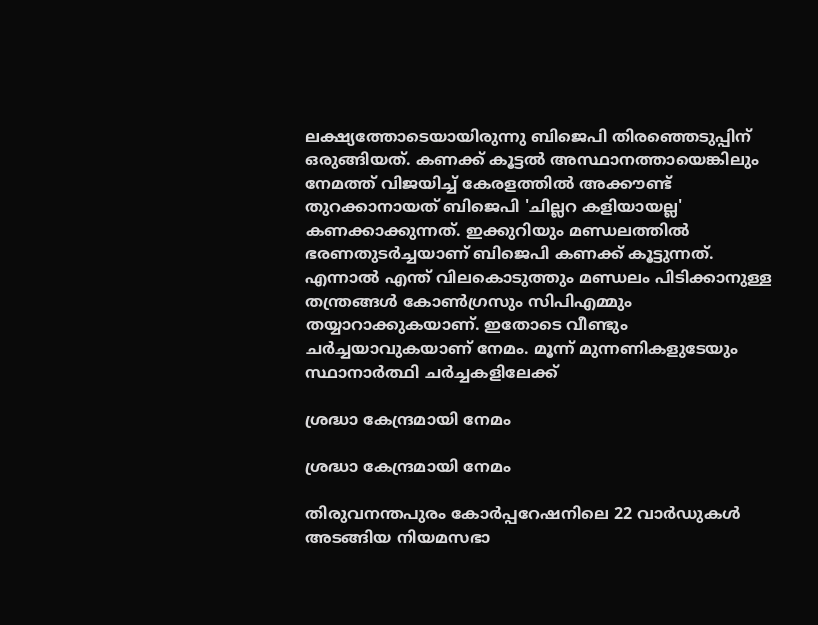ലക്ഷ്യത്തോടെയായിരുന്നു ബിജെപി തിരഞ്ഞെടുപ്പിന് ഒരുങ്ങിയത്. കണക്ക് കൂട്ടൽ അസ്ഥാനത്തായെങ്കിലും നേമത്ത് വിജയിച്ച് കേരളത്തിൽ അക്കൗണ്ട് തുറക്കാനായത് ബിജെപി 'ചില്ലറ കളിയായല്ല' കണക്കാക്കുന്നത്. ഇക്കുറിയും മണ്ഡലത്തിൽ ഭരണതുടർച്ചയാണ് ബിജെപി കണക്ക് കൂട്ടുന്നത്. എന്നാൽ എന്ത് വിലകൊടുത്തും മണ്ഡലം പിടിക്കാനുള്ള തന്ത്രങ്ങൾ കോൺഗ്രസും സിപിഎമ്മും തയ്യാറാക്കുകയാണ്. ഇതോടെ വീണ്ടും ചർച്ചയാവുകയാണ് നേമം. മൂന്ന് മുന്നണികളുടേയും സ്ഥാനാർത്ഥി ചർച്ചകളിലേക്ക്

ശ്രദ്ധാ കേന്ദ്രമായി നേമം

ശ്രദ്ധാ കേന്ദ്രമായി നേമം

തിരുവനന്തപുരം കോര്‍പ്പറേഷനിലെ 22 വാര്‍ഡുകള്‍ അടങ്ങിയ നിയമസഭാ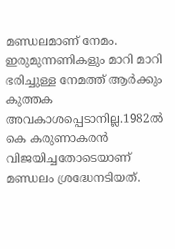മണ്ഡലമാണ് നേമം. ഇരുമുന്നണികളും മാറി മാറി ഭരിച്ചുള്ള നേമത്ത് ആർക്കും കുത്തക അവകാശപ്പെടാനില്ല.1982ല്‍ കെ കരുണാകരന്‍ വിജയിച്ചതോടെയാണ് മണ്ഡലം ശ്രദ്ധേനടിയത്.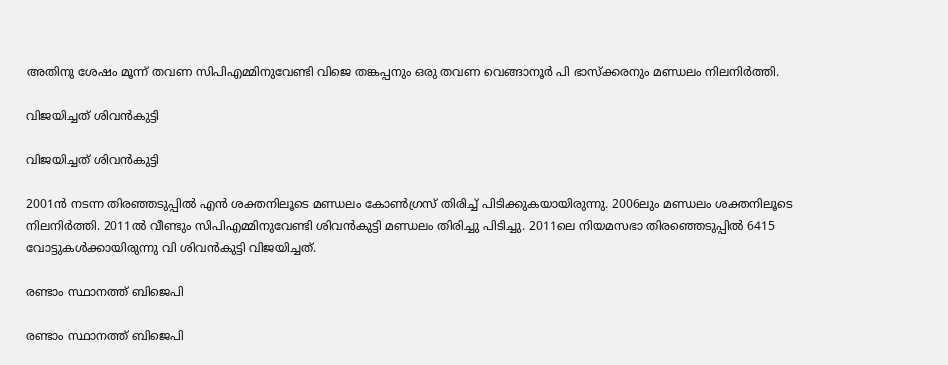അതിനു ശേഷം മൂന്ന് തവണ സിപിഎമ്മിനുവേണ്ടി വിജെ തങ്കപ്പനും ഒരു തവണ വെങ്ങാനൂര്‍ പി ഭാസ്‌ക്കരനും മണ്ഡലം നിലനിര്‍ത്തി.

വിജയിച്ചത് ശിവൻകുട്ടി

വിജയിച്ചത് ശിവൻകുട്ടി

2001ന്‍ നടന്ന തിരഞ്ഞടുപ്പില്‍ എന്‍ ശക്തനിലൂടെ മണ്ഡലം കോണ്‍ഗ്രസ് തിരിച്ച് പിടിക്കുകയായിരുന്നു. 2006ലും മണ്ഡലം ശക്തനിലൂടെ നിലനിര്‍ത്തി. 2011ല്‍ വീണ്ടും സിപിഎമ്മിനുവേണ്ടി ശിവന്‍കുട്ടി മണ്ഡലം തിരിച്ചു പിടിച്ചു. 2011ലെ നിയമസഭാ തിരഞ്ഞെടുപ്പില്‍ 6415 വോട്ടുകള്‍ക്കായിരുന്നു വി ശിവന്‍കുട്ടി വിജയിച്ചത്.

രണ്ടാം സ്ഥാനത്ത് ബിജെപി

രണ്ടാം സ്ഥാനത്ത് ബിജെപി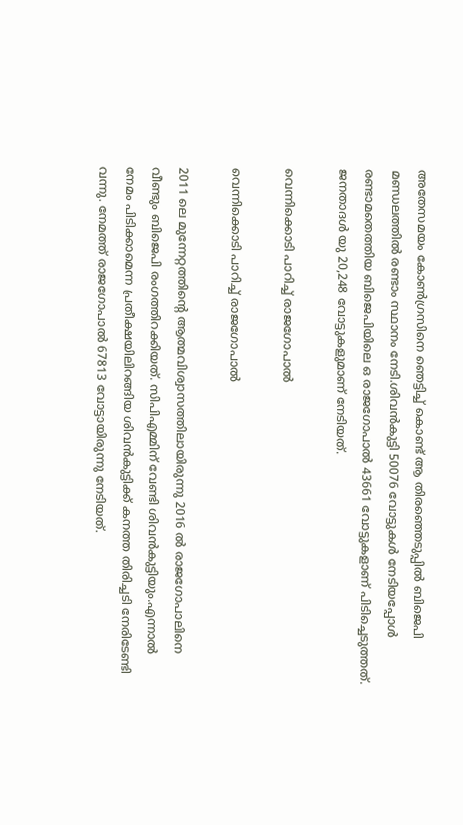അതേസമയം കോൺഗ്രസിനെ ഞെട്ടിച്ച് കൊണ്ട് ആ തിരഞ്ഞെടുപ്പിൽ ബിജെപി മണ്ഡലത്തിൽ രണ്ടാം സ്ഥാനം നേടി.ശിവന്‍കുട്ടി 50076 വോട്ടുകള്‍ നേടിയപ്പോള്‍ രണ്ടാമതെത്തിയ ബിജെപിയിലെ ഒ രാജഗോപാല്‍ 43661 വോട്ടുകളാണ് പിടിച്ചെടുത്തത്.
ജനതാദള്‍ യു 20,248 വോട്ടുകളുമാണ് നേടിയത്.

വെന്നിക്കൊടി പാറിച്ച് രാജഗോപാൽ

വെന്നിക്കൊടി പാറിച്ച് രാജഗോപാൽ

2011 ലെ മുന്നേറ്റത്തിന്റെ ആത്മവിശ്വാസത്തിലായിരുന്നു 2016 ൽ രാജഗോപാലിനെ വീണ്ടും ബിജെപി രംഗത്തിറക്കിയത്. സിപിഎമ്മിന് വേണ്ടി ശിവൻകുട്ടിയും.എന്നാൽ നേമം പിടിക്കാമെന്ന പ്രതീക്ഷയിലിറങ്ങിയ ശിവൻകുട്ടിക്ക് കനത്ത തിരിച്ചടി നേരിടേണ്ടി വന്നു. നേമത്ത് രാജഗോപാല്‍ 67813 വോട്ടായിരുന്നു നേടിയത്.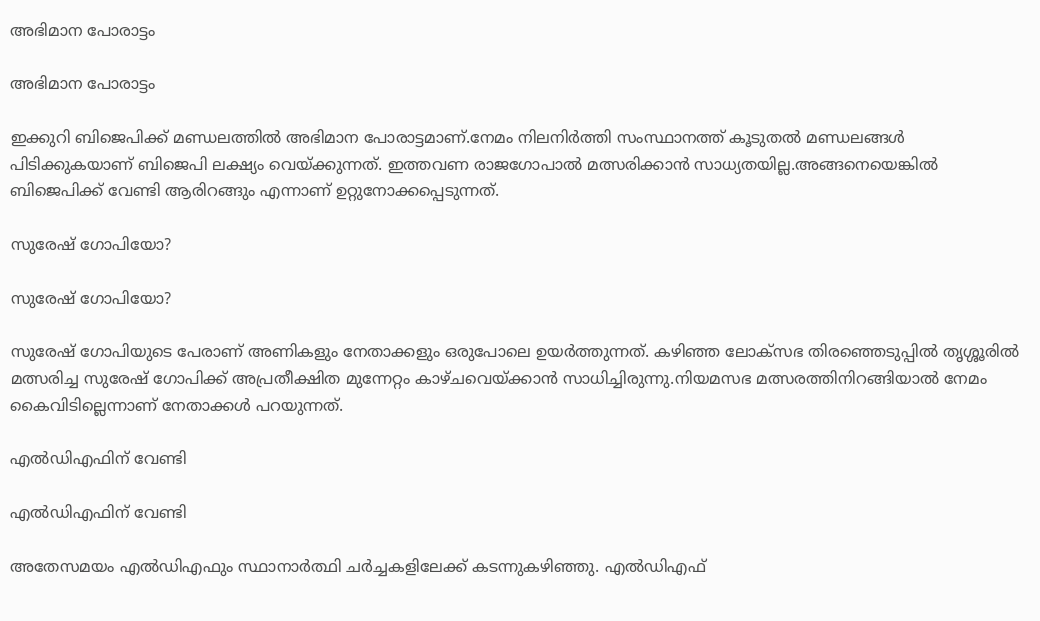അഭിമാന പോരാട്ടം

അഭിമാന പോരാട്ടം

ഇക്കുറി ബിജെപിക്ക് മണ്ഡലത്തിൽ അഭിമാന പോരാട്ടമാണ്.നേമം നിലനിർത്തി സംസ്ഥാനത്ത് കൂടുതൽ മണ്ഡലങ്ങൾ പിടിക്കുകയാണ് ബിജെപി ലക്ഷ്യം വെയ്ക്കുന്നത്. ഇത്തവണ രാജഗോപാൽ മത്സരിക്കാൻ സാധ്യതയില്ല.അങ്ങനെയെങ്കിൽ ബിജെപിക്ക് വേണ്ടി ആരിറങ്ങും എന്നാണ് ഉറ്റുനോക്കപ്പെടുന്നത്.

സുരേഷ് ഗോപിയോ?

സുരേഷ് ഗോപിയോ?

സുരേഷ് ഗോപിയുടെ പേരാണ് അണികളും നേതാക്കളും ഒരുപോലെ ഉയർത്തുന്നത്. കഴിഞ്ഞ ലോക്സഭ തിരഞ്ഞെടുപ്പിൽ തൃശ്ശൂരിൽ മത്സരിച്ച സുരേഷ് ഗോപിക്ക് അപ്രതീക്ഷിത മുന്നേറ്റം കാഴ്ചവെയ്ക്കാൻ സാധിച്ചിരുന്നു.നിയമസഭ മത്സരത്തിനിറങ്ങിയാൽ നേമം കൈവിടില്ലെന്നാണ് നേതാക്കൾ പറയുന്നത്.

എൽഡിഎഫിന് വേണ്ടി

എൽഡിഎഫിന് വേണ്ടി

അതേസമയം എൽഡിഎഫും സ്ഥാനാർത്ഥി ചർച്ചകളിലേക്ക് കടന്നുകഴിഞ്ഞു. എല്‍ഡിഎഫ്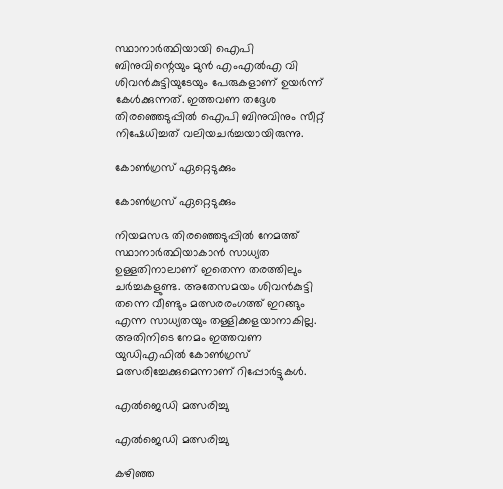സ്ഥാനാര്‍ത്ഥിയായി ഐപി ബിനുവിന്റെയും മുന്‍ എംഎല്‍എ വി ശിവന്‍കുട്ടിയുടേയും പേരുകളാണ് ഉയർന്ന് കേൾക്കുന്നത്. ഇത്തവണ തദ്ദേശ തിരഞ്ഞെടുപ്പിൽ ഐപി ബിനുവിനും സീറ്റ് നിഷേധിച്ചത് വലിയചർച്ചയായിരുന്നു.

കോൺഗ്രസ് ഏറ്റെടുക്കും

കോൺഗ്രസ് ഏറ്റെടുക്കും

നിയമസഭ തിരഞ്ഞെടുപ്പിൽ നേമത്ത് സ്ഥാനാർത്ഥിയാകാൻ സാധ്യത ഉള്ളതിനാലാണ് ഇതെന്ന തരത്തിലും ചർച്ചകളുണ്ട. അതേസമയം ശിവൻകുട്ടി തന്നെ വീണ്ടും മത്സരരംഗത്ത് ഇറങ്ങും എന്ന സാധ്യതയും തള്ളിക്കളയാനാകില്ല. അതിനിടെ നേമം ഇത്തവണ യുഡിഎഫിൽ കോൺഗ്രസ് മത്സരിച്ചേക്കുമെന്നാണ് റിപ്പോർട്ടുകൾ.

എൽജെഡി മത്സരിച്ചു

എൽജെഡി മത്സരിച്ചു

കഴിഞ്ഞ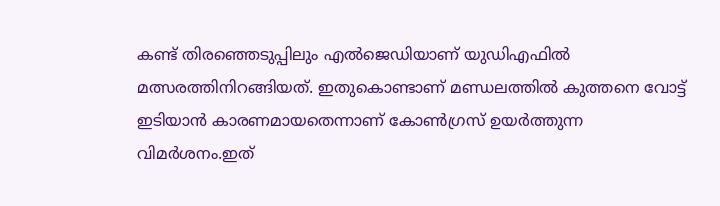കണ്ട് തിരഞ്ഞെടുപ്പിലും എല്‍ജെഡിയാണ് യുഡിഎഫിൽ മത്സരത്തിനിറങ്ങിയത്. ഇതുകൊണ്ടാണ് മണ്ഡലത്തിൽ കുത്തനെ വോട്ട് ഇടിയാൻ കാരണമായതെന്നാണ് കോൺഗ്രസ് ഉയർത്തുന്ന വിമർശനം.ഇത്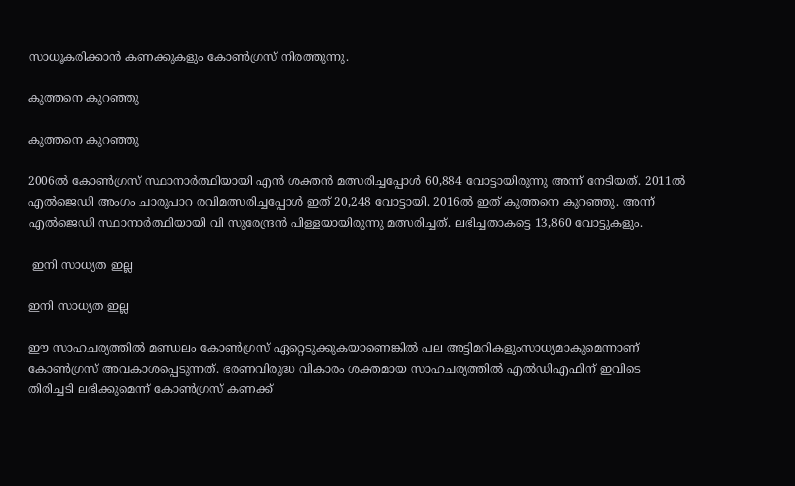സാധൂകരിക്കാൻ കണക്കുകളും കോൺഗ്രസ് നിരത്തുന്നു.

കുത്തനെ കുറഞ്ഞു

കുത്തനെ കുറഞ്ഞു

2006ല്‍ കോണ്‍ഗ്രസ് സ്ഥാനാര്‍ത്ഥിയായി എന്‍ ശക്തന്‍ മത്സരിച്ചപ്പോള്‍ 60,884 വോട്ടായിരുന്നു അന്ന് നേടിയത്. 2011ല്‍ എല്‍ജെഡി അംഗം ചാരുപാറ രവിമത്സരിച്ചപ്പോൾ ഇത് 20,248 വോട്ടായി. 2016ല്‍ ഇത് കുത്തനെ കുറഞ്ഞു. അന്ന്
എല്‍ജെഡി സ്ഥാനാര്‍ത്ഥിയായി വി സുരേന്ദ്രന്‍ പിള്ളയായിരുന്നു മത്സരിച്ചത്. ലഭിച്ചതാകട്ടെ 13,860 വോട്ടുകളും.

 ഇനി സാധ്യത ഇല്ല

ഇനി സാധ്യത ഇല്ല

ഈ സാഹചര്യത്തിൽ മണ്ഡലം കോൺഗ്രസ് ഏറ്റെടുക്കുകയാണെങ്കിൽ പല അട്ടിമറികളുംസാധ്യമാകുമെന്നാണ് കോൺഗ്രസ് അവകാശപ്പെടുന്നത്. ഭരണവിരുദ്ധ വികാരം ശക്തമായ സാഹചര്യത്തിൽ എൽഡിഎഫിന് ഇവിടെ തിരിച്ചടി ലഭിക്കുമെന്ന് കോൺഗ്രസ് കണക്ക്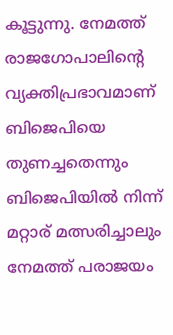കൂട്ടുന്നു. നേമത്ത് രാജഗോപാലിന്റെ വ്യക്തിപ്രഭാവമാണ് ബിജെപിയെ തുണച്ചതെന്നും ബിജെപിയിൽ നിന്ന് മറ്റാര് മത്സരിച്ചാലും നേമത്ത് പരാജയം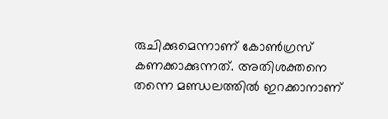രുചിക്കുമെന്നാണ് കോൺഗ്രസ് കണക്കാക്കുന്നത്. അതിശക്തനെ തന്നെ മണ്ഡലത്തിൽ ഇറക്കാനാണ്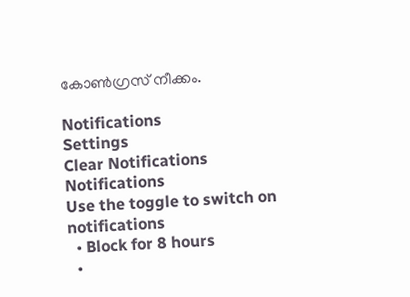കോൺഗ്രസ് നീക്കം.

Notifications
Settings
Clear Notifications
Notifications
Use the toggle to switch on notifications
  • Block for 8 hours
  •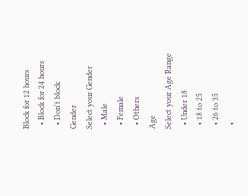Block for 12 hours
  • Block for 24 hours
  • Don't block
Gender
Select your Gender
  • Male
  • Female
  • Others
Age
Select your Age Range
  • Under 18
  • 18 to 25
  • 26 to 35
  •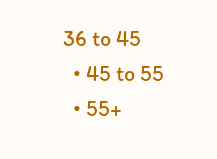36 to 45
  • 45 to 55
  • 55+